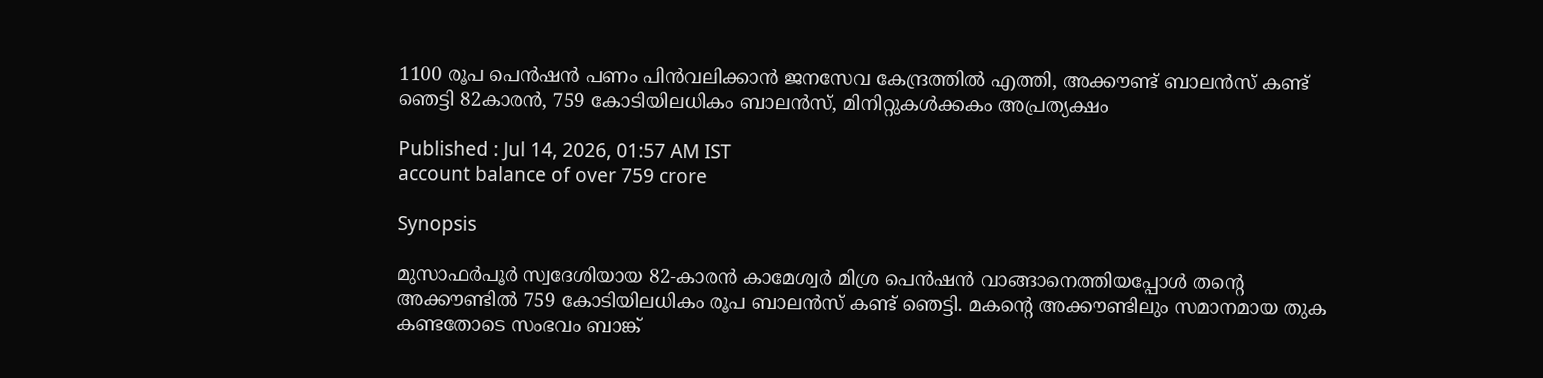1100 രൂപ പെൻഷൻ പണം പിൻവലിക്കാൻ ജനസേവ കേന്ദ്രത്തിൽ എത്തി, അക്കൗണ്ട് ബാലൻസ് കണ്ട് ഞെട്ടി 82കാരൻ, 759 കോടിയിലധികം ബാലൻസ്, മിനിറ്റുകൾക്കകം അപ്രത്യക്ഷം

Published : Jul 14, 2026, 01:57 AM IST
account balance of over 759 crore

Synopsis

മുസാഫർപൂർ സ്വദേശിയായ 82-കാരൻ കാമേശ്വർ മിശ്ര പെൻഷൻ വാങ്ങാനെത്തിയപ്പോൾ തന്റെ അക്കൗണ്ടിൽ 759 കോടിയിലധികം രൂപ ബാലൻസ് കണ്ട് ഞെട്ടി. മകന്റെ അക്കൗണ്ടിലും സമാനമായ തുക കണ്ടതോടെ സംഭവം ബാങ്ക്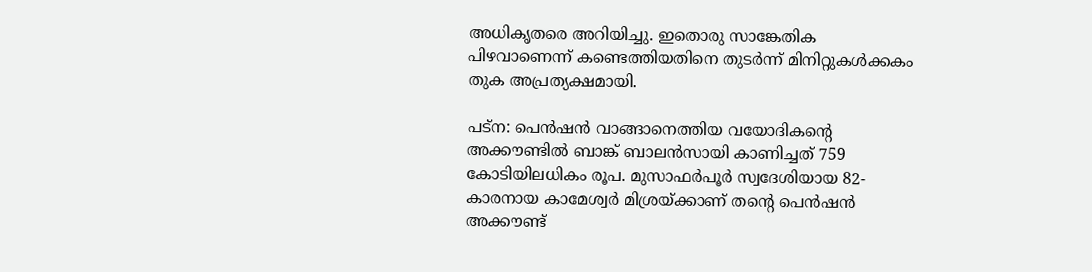അധികൃതരെ അറിയിച്ചു. ഇതൊരു സാങ്കേതിക പിഴവാണെന്ന് കണ്ടെത്തിയതിനെ തുടർന്ന് മിനിറ്റുകൾക്കകം തുക അപ്രത്യക്ഷമായി.

പട്ന: പെൻഷൻ വാങ്ങാനെത്തിയ വയോദികന്റെ അക്കൗണ്ടിൽ ബാങ്ക് ബാലൻസായി കാണിച്ചത് 759 കോടിയിലധികം രൂപ. മുസാഫർപൂർ സ്വദേശിയായ 82-കാരനായ കാമേശ്വർ മിശ്രയ്ക്കാണ് തന്റെ പെൻഷൻ അക്കൗണ്ട്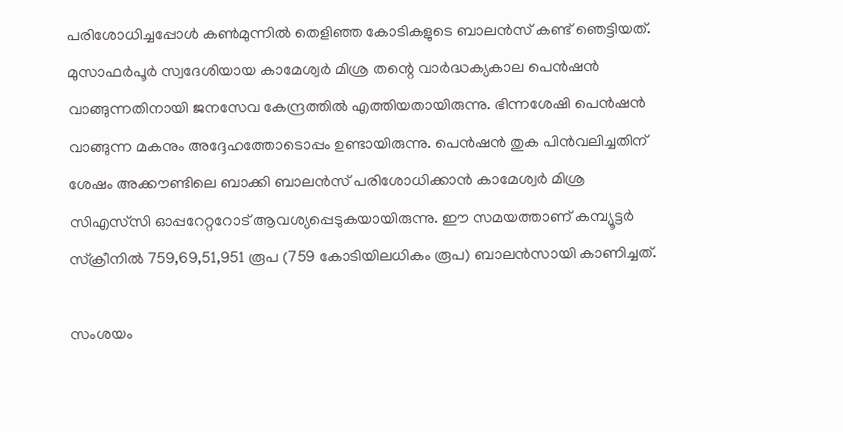പരിശോധിച്ചപ്പോൾ കൺമുന്നിൽ തെളിഞ്ഞ കോടികളുടെ ബാലൻസ് കണ്ട് ഞെട്ടിയത്. മുസാഫർപൂർ സ്വദേശിയായ കാമേശ്വർ മിശ്ര തന്റെ വാർദ്ധക്യകാല പെൻഷൻ വാങ്ങുന്നതിനായി ജനസേവ കേന്ദ്രത്തിൽ എത്തിയതായിരുന്നു. ഭിന്നശേഷി പെൻഷൻ വാങ്ങുന്ന മകനും അദ്ദേഹത്തോടൊപ്പം ഉണ്ടായിരുന്നു. പെൻഷൻ തുക പിൻവലിച്ചതിന് ശേഷം അക്കൗണ്ടിലെ ബാക്കി ബാലൻസ് പരിശോധിക്കാൻ കാമേശ്വർ മിശ്ര സിഎസ്‌സി ഓപ്പറേറ്ററോട് ആവശ്യപ്പെടുകയായിരുന്നു. ഈ സമയത്താണ് കമ്പ്യൂട്ടർ സ്ക്രീനിൽ 759,69,51,951 രൂപ (759 കോടിയിലധികം രൂപ) ബാലൻസായി കാണിച്ചത്.

സംശയം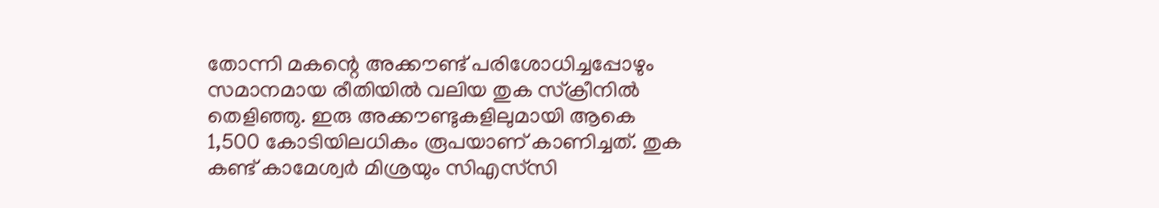തോന്നി മകന്റെ അക്കൗണ്ട് പരിശോധിച്ചപ്പോഴും സമാനമായ രീതിയിൽ വലിയ തുക സ്ക്രീനിൽ തെളിഞ്ഞു. ഇരു അക്കൗണ്ടുകളിലുമായി ആകെ 1,500 കോടിയിലധികം രൂപയാണ് കാണിച്ചത്. തുക കണ്ട് കാമേശ്വർ മിശ്രയും സിഎസ്‌സി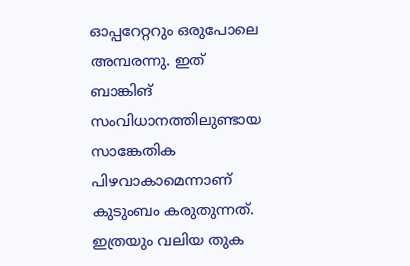ഓപ്പറേറ്ററും ഒരുപോലെ അമ്പരന്നു. ഇത് ബാങ്കിങ് സംവിധാനത്തിലുണ്ടായ സാങ്കേതിക പിഴവാകാമെന്നാണ് കുടുംബം കരുതുന്നത്. ഇത്രയും വലിയ തുക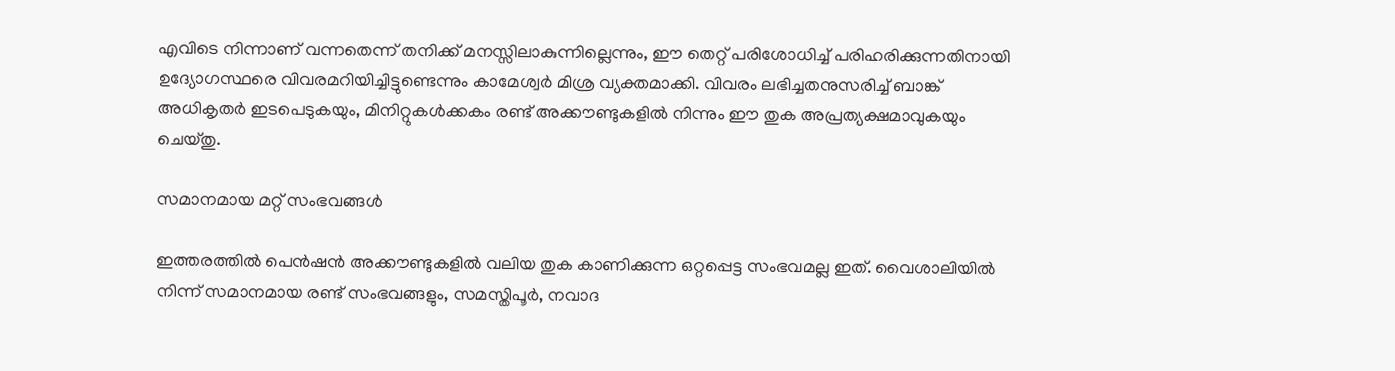എവിടെ നിന്നാണ് വന്നതെന്ന് തനിക്ക് മനസ്സിലാകുന്നില്ലെന്നും, ഈ തെറ്റ് പരിശോധിച്ച് പരിഹരിക്കുന്നതിനായി ഉദ്യോഗസ്ഥരെ വിവരമറിയിച്ചിട്ടുണ്ടെന്നും കാമേശ്വർ മിശ്ര വ്യക്തമാക്കി. വിവരം ലഭിച്ചതനുസരിച്ച് ബാങ്ക് അധികൃതർ ഇടപെടുകയും, മിനിറ്റുകൾക്കകം രണ്ട് അക്കൗണ്ടുകളിൽ നിന്നും ഈ തുക അപ്രത്യക്ഷമാവുകയും ചെയ്തു.

സമാനമായ മറ്റ് സംഭവങ്ങൾ

ഇത്തരത്തിൽ പെൻഷൻ അക്കൗണ്ടുകളിൽ വലിയ തുക കാണിക്കുന്ന ഒറ്റപ്പെട്ട സംഭവമല്ല ഇത്. വൈശാലിയിൽ നിന്ന് സമാനമായ രണ്ട് സംഭവങ്ങളും, സമസ്തിപൂർ, നവാദ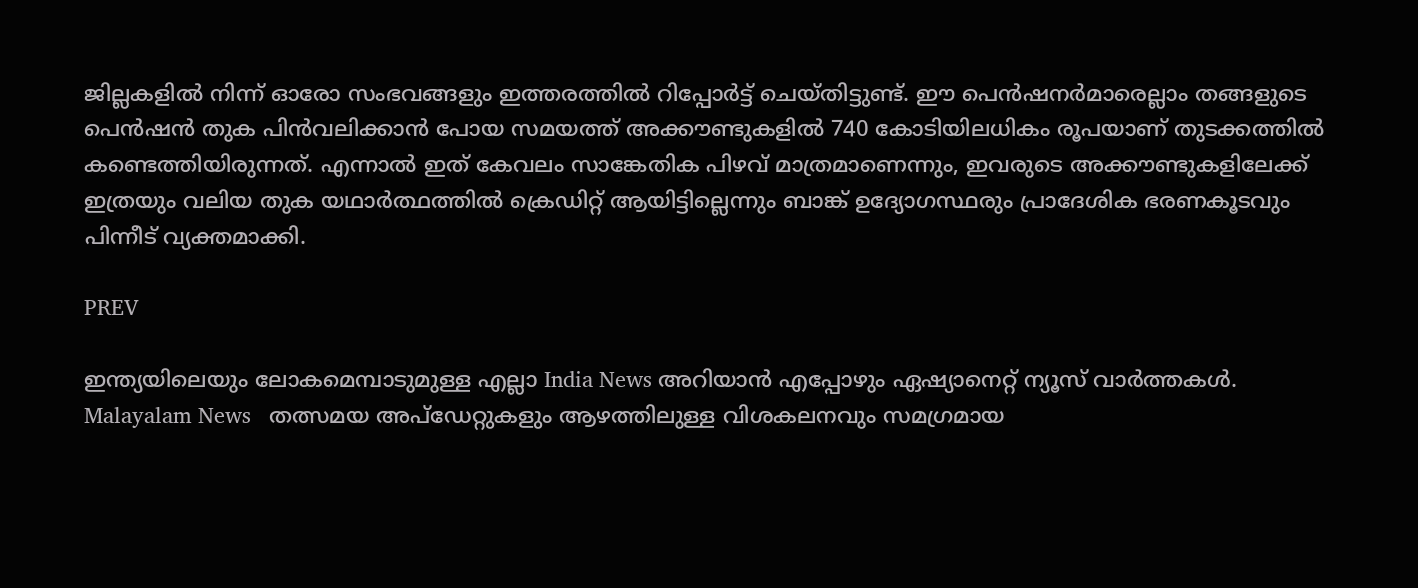ജില്ലകളിൽ നിന്ന് ഓരോ സംഭവങ്ങളും ഇത്തരത്തിൽ റിപ്പോർട്ട് ചെയ്തിട്ടുണ്ട്. ഈ പെൻഷനർമാരെല്ലാം തങ്ങളുടെ പെൻഷൻ തുക പിൻവലിക്കാൻ പോയ സമയത്ത് അക്കൗണ്ടുകളിൽ 740 കോടിയിലധികം രൂപയാണ് തുടക്കത്തിൽ കണ്ടെത്തിയിരുന്നത്. എന്നാൽ ഇത് കേവലം സാങ്കേതിക പിഴവ് മാത്രമാണെന്നും, ഇവരുടെ അക്കൗണ്ടുകളിലേക്ക് ഇത്രയും വലിയ തുക യഥാർത്ഥത്തിൽ ക്രെഡിറ്റ് ആയിട്ടില്ലെന്നും ബാങ്ക് ഉദ്യോഗസ്ഥരും പ്രാദേശിക ഭരണകൂടവും പിന്നീട് വ്യക്തമാക്കി.

PREV

ഇന്ത്യയിലെയും ലോകമെമ്പാടുമുള്ള എല്ലാ India News അറിയാൻ എപ്പോഴും ഏഷ്യാനെറ്റ് ന്യൂസ് വാർത്തകൾ. Malayalam News   തത്സമയ അപ്‌ഡേറ്റുകളും ആഴത്തിലുള്ള വിശകലനവും സമഗ്രമായ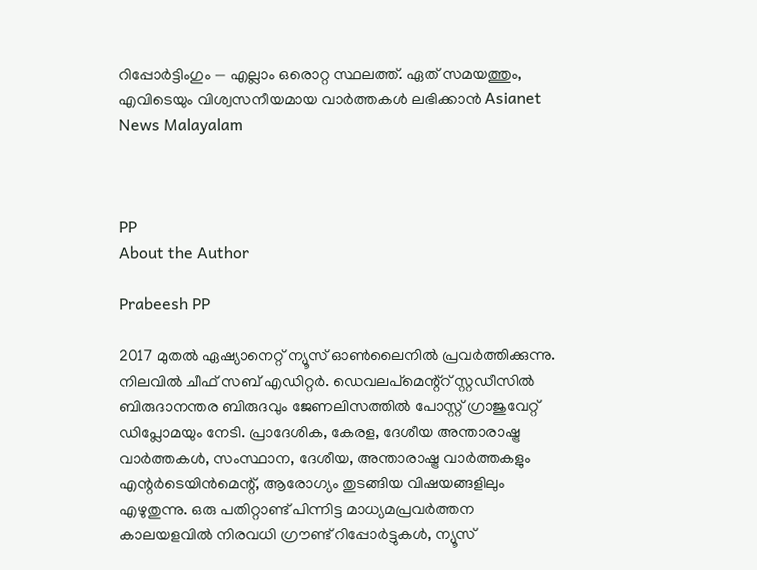റിപ്പോർട്ടിംഗും — എല്ലാം ഒരൊറ്റ സ്ഥലത്ത്. ഏത് സമയത്തും, എവിടെയും വിശ്വസനീയമായ വാർത്തകൾ ലഭിക്കാൻ Asianet News Malayalam



PP
About the Author

Prabeesh PP

2017 മുതല്‍ ഏഷ്യാനെറ്റ് ന്യൂസ് ഓണ്‍ലൈനില്‍ പ്രവര്‍ത്തിക്കുന്നു. നിലവില്‍ ചീഫ് സബ് എഡിറ്റര്‍. ഡെവലപ്മെന്റ്റ് സ്റ്റഡീസിൽ ബിരുദാനന്തര ബിരുദവും ജേണലിസത്തില്‍ പോസ്റ്റ് ഗ്രാജുവേറ്റ് ഡിപ്ലോമയും നേടി. പ്രാദേശിക, കേരള, ദേശീയ അന്താരാഷ്ട്ര വാർത്തകൾ, സംസ്ഥാന, ദേശീയ, അന്താരാഷ്ട്ര വാര്‍ത്തകളും എന്റര്‍ടെയിന്‍മെന്റ്, ആരോഗ്യം തുടങ്ങിയ വിഷയങ്ങളിലും എഴുതുന്നു. ഒരു പതിറ്റാണ്ട് പിന്നിട്ട മാധ്യമപ്രവര്‍ത്തന കാലയളവില്‍ നിരവധി ഗ്രൗണ്ട് റിപ്പോര്‍ട്ടുകള്‍, ന്യൂസ്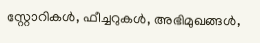സ്റ്റോറികള്‍, ഫീച്ചറുകള്‍, അഭിമുഖങ്ങള്‍,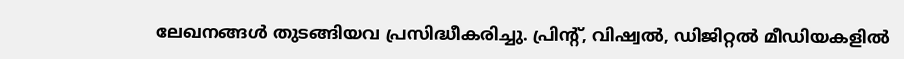ലേഖനങ്ങള്‍ തുടങ്ങിയവ പ്രസിദ്ധീകരിച്ചു. പ്രിന്റ്, വിഷ്വല്‍, ഡിജിറ്റല്‍ മീഡിയകളില്‍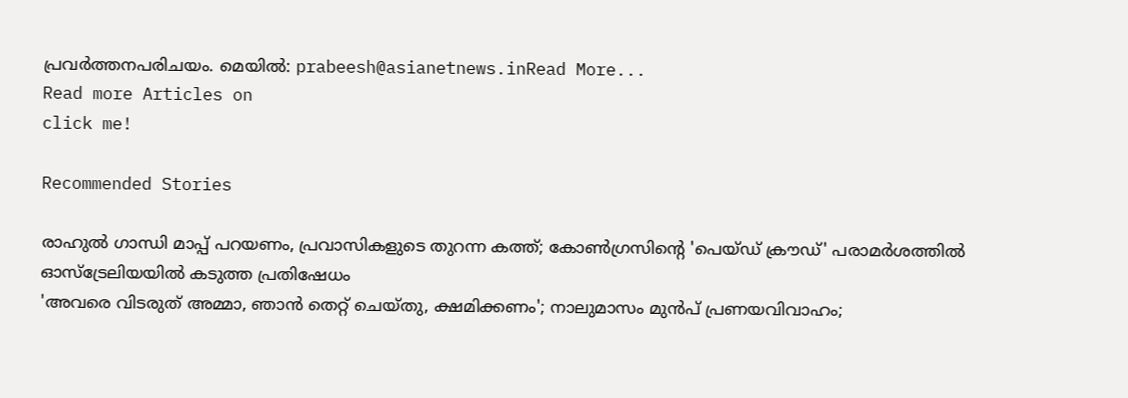പ്രവര്‍ത്തനപരിചയം. മെയില്‍: prabeesh@asianetnews.inRead More...
Read more Articles on
click me!

Recommended Stories

രാഹുൽ ഗാന്ധി മാപ്പ് പറയണം, പ്രവാസികളുടെ തുറന്ന കത്ത്; കോൺഗ്രസിന്‍റെ 'പെയ്ഡ് ക്രൗഡ്' പരാമർശത്തിൽ ഓസ്ട്രേലിയയിൽ കടുത്ത പ്രതിഷേധം
'അവരെ വിടരുത് അമ്മാ, ഞാൻ തെറ്റ് ചെയ്തു, ക്ഷമിക്കണം'; നാലുമാസം മുൻപ് പ്രണയവിവാഹം;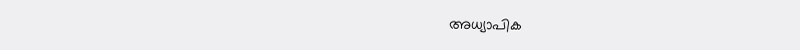അധ്യാപിക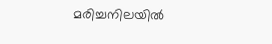മരിച്ചനിലയിൽ